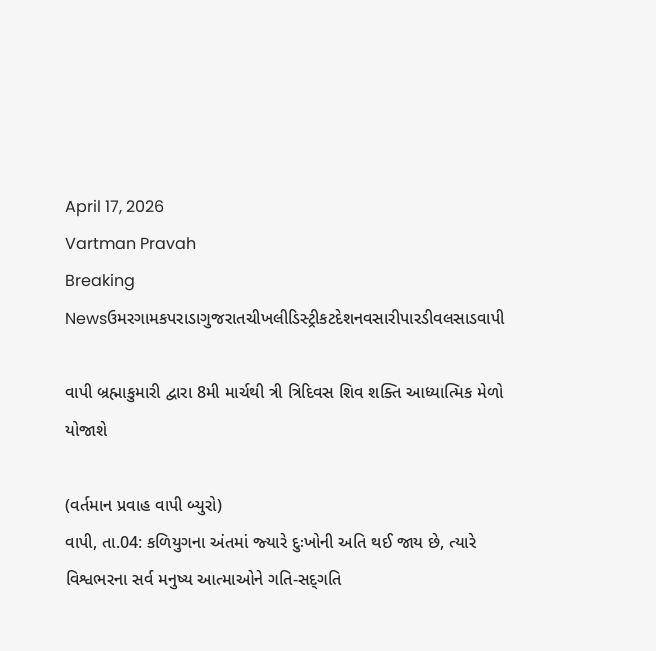April 17, 2026
Vartman Pravah
Breaking Newsઉમરગામકપરાડાગુજરાતચીખલીડિસ્ટ્રીકટદેશનવસારીપારડીવલસાડવાપી

વાપી બ્રહ્માકુમારી દ્વારા 8મી માર્ચથી ત્રી ત્રિદિવસ શિવ શક્‍તિ આધ્‍યાત્‍મિક મેળો યોજાશે

(વર્તમાન પ્રવાહ વાપી બ્‍યુરો)
વાપી, તા.04: કળિયુગના અંતમાં જ્‍યારે દુઃખોની અતિ થઈ જાય છે, ત્‍યારે વિશ્વભરના સર્વ મનુષ્‍ય આત્‍માઓને ગતિ-સદ્‌ગતિ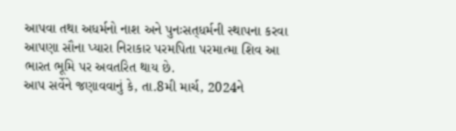આપવા તથા અધર્મનો નાશ અને પુનઃસત્‌ધર્મની સ્‍થાપના કરવા આપણા સૌના પ્‍યારા નિરાકાર પરમપિતા પરમાત્‍મા શિવ આ ભારત ભૂમિ પર અવતરિત થાય છે.
આપ સર્વેને જણાવવાનું કે, તા.8મી માર્ચ, 2024ને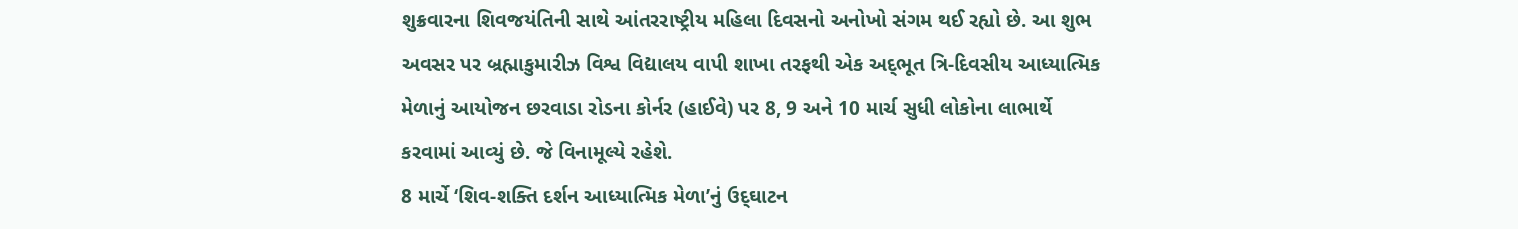શુક્રવારના શિવજયંતિની સાથે આંતરરાષ્‍ટ્રીય મહિલા દિવસનો અનોખો સંગમ થઈ રહ્યો છે. આ શુભ અવસર પર બ્રહ્માકુમારીઝ વિશ્વ વિદ્યાલય વાપી શાખા તરફથી એક અદ્‌ભૂત ત્રિ-દિવસીય આધ્‍યાત્‍મિક મેળાનું આયોજન છરવાડા રોડના કોર્નર (હાઈવે) પર 8, 9 અને 10 માર્ચ સુધી લોકોના લાભાર્થે કરવામાં આવ્‍યું છે. જે વિનામૂલ્‍યે રહેશે.
8 માર્ચે ‘શિવ-શક્‍તિ દર્શન આધ્‍યાત્‍મિક મેળા’નું ઉદ્‌ઘાટન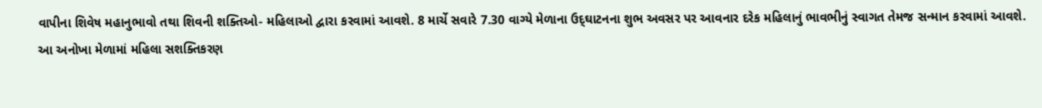વાપીના શિવેષ મહાનુભાવો તથા શિવની શક્‍તિઓ- મહિલાઓ દ્વારા કરવામાં આવશે. 8 માર્ચે સવારે 7.30 વાગ્‍યે મેળાના ઉદ્‌ઘાટનના શુભ અવસર પર આવનાર દરેક મહિલાનું ભાવભીનું સ્‍વાગત તેમજ સન્‍માન કરવામાં આવશે.
આ અનોખા મેળામાં મહિલા સશક્‍તિકરણ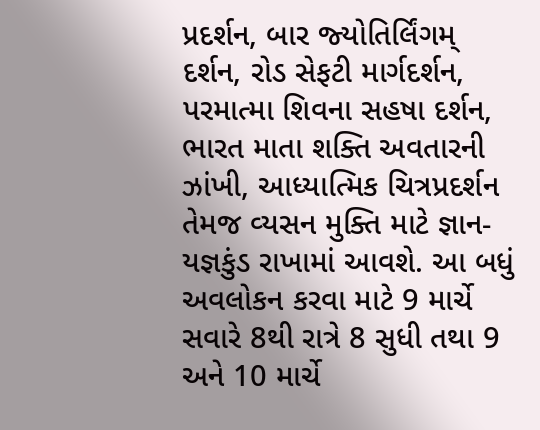પ્રદર્શન, બાર જ્‍યોતિર્લિંગમ્‌ દર્શન, રોડ સેફટી માર્ગદર્શન, પરમાત્‍મા શિવના સહષા દર્શન, ભારત માતા શક્‍તિ અવતારની ઝાંખી, આધ્‍યાત્‍મિક ચિત્રપ્રદર્શન તેમજ વ્‍યસન મુક્‍તિ માટે જ્ઞાન-યજ્ઞકુંડ રાખામાં આવશે. આ બધું અવલોકન કરવા માટે 9 માર્ચે સવારે 8થી રાત્રે 8 સુધી તથા 9 અને 10 માર્ચે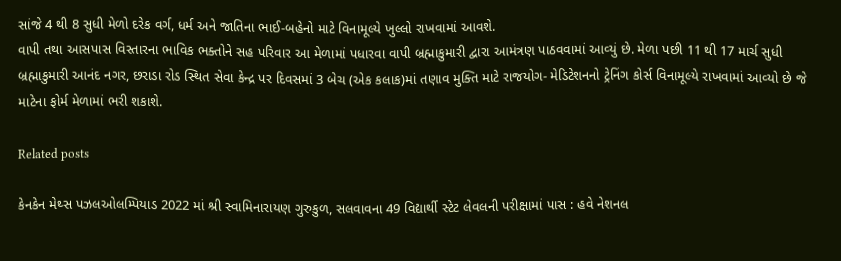સાંજે 4 થી 8 સુધી મેળો દરેક વર્ગ, ધર્મ અને જાતિના ભાઈ-બહેનો માટે વિનામૂલ્‍યે ખુલ્લો રાખવામાં આવશે.
વાપી તથા આસપાસ વિસ્‍તારના ભાવિક ભક્‍તોને સહ પરિવાર આ મેળામાં પધારવા વાપી બ્રહ્માકુમારી દ્વારા આમંત્રણ પાઠવવામાં આવ્‍યું છે. મેળા પછી 11 થી 17 માર્ચ સુધી બ્રહ્માકુમારી આનંદ નગર, છરાડા રોડ સ્‍થિત સેવા કેન્‍દ્ર પર દિવસમાં 3 બેચ (એક કલાક)માં તણાવ મુક્‍તિ માટે રાજયોગ- મેડિટેશનનો ટ્રેનિંગ કોર્સ વિનામૂલ્‍યે રાખવામાં આવ્‍યો છે જે માટેના ફોર્મ મેળામાં ભરી શકાશે.

Related posts

કેનકેન મેથ્‍સ પઝલઓલમ્‍પિયાડ 2022 માં શ્રી સ્‍વામિનારાયણ ગુરુકુળ, સલવાવના 49 વિદ્યાર્થી સ્‍ટેટ લેવલની પરીક્ષામાં પાસ : હવે નેશનલ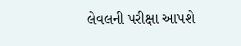લેવલની પરીક્ષા આપશે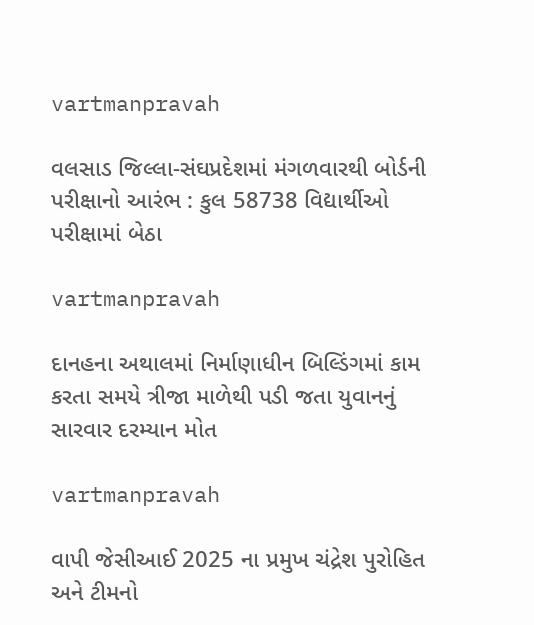vartmanpravah

વલસાડ જિલ્લા-સંઘપ્રદેશમાં મંગળવારથી બોર્ડની પરીક્ષાનો આરંભ : કુલ 58738 વિદ્યાર્થીઓ પરીક્ષામાં બેઠા

vartmanpravah

દાનહના અથાલમાં નિર્માણાધીન બિલ્‍ડિંગમાં કામ કરતા સમયે ત્રીજા માળેથી પડી જતા યુવાનનું સારવાર દરમ્‍યાન મોત

vartmanpravah

વાપી જેસીઆઈ 2025 ના પ્રમુખ ચંદ્રેશ પુરોહિત અને ટીમનો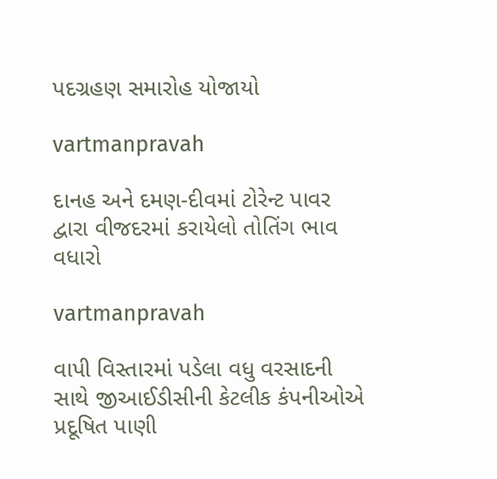પદગ્રહણ સમારોહ યોજાયો

vartmanpravah

દાનહ અને દમણ-દીવમાં ટોરેન્‍ટ પાવર દ્વારા વીજદરમાં કરાયેલો તોતિંગ ભાવ વધારો

vartmanpravah

વાપી વિસ્‍તારમાં પડેલા વધુ વરસાદની સાથે જીઆઈડીસીની કેટલીક કંપનીઓએ પ્રદૂષિત પાણી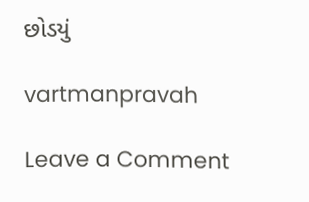છોડયું

vartmanpravah

Leave a Comment